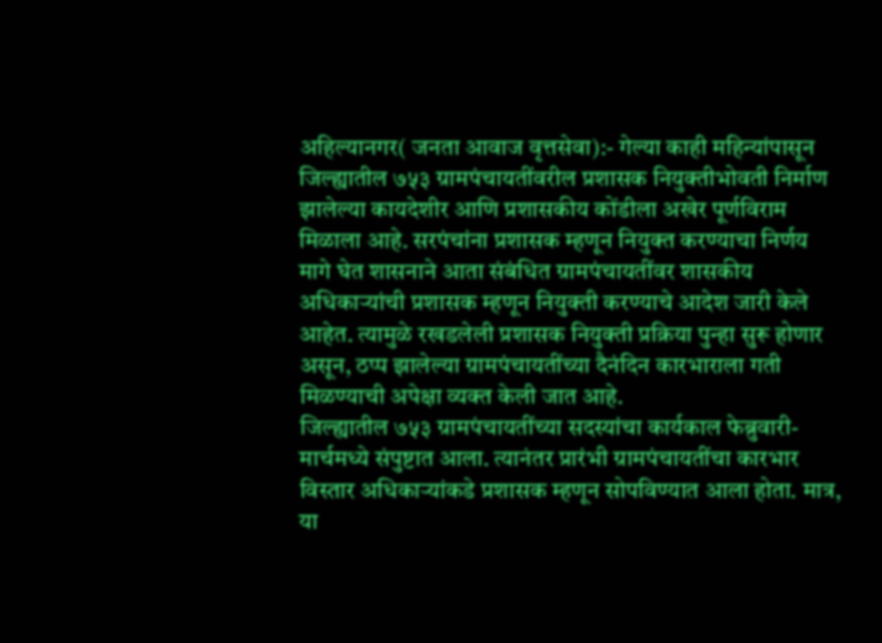अहिल्यानगर( जनता आवाज वृत्तसेवा):- गेल्या काही महिन्यांपासून जिल्ह्यातील ७५३ ग्रामपंचायतींवरील प्रशासक नियुक्तीभोवती निर्माण झालेल्या कायदेशीर आणि प्रशासकीय कोंडीला अखेर पूर्णविराम मिळाला आहे. सरपंचांना प्रशासक म्हणून नियुक्त करण्याचा निर्णय मागे घेत शासनाने आता संबंधित ग्रामपंचायतींवर शासकीय अधिकाऱ्यांची प्रशासक म्हणून नियुक्ती करण्याचे आदेश जारी केले आहेत. त्यामुळे रखडलेली प्रशासक नियुक्ती प्रक्रिया पुन्हा सुरू होणार असून, ठप्प झालेल्या ग्रामपंचायतींच्या दैनंदिन कारभाराला गती मिळण्याची अपेक्षा व्यक्त केली जात आहे.
जिल्ह्यातील ७५३ ग्रामपंचायतींच्या सदस्यांचा कार्यकाल फेब्रुवारी-मार्चमध्ये संपुष्टात आला. त्यानंतर प्रारंभी ग्रामपंचायतींचा कारभार विस्तार अधिकाऱ्यांकडे प्रशासक म्हणून सोपविण्यात आला होता. मात्र, या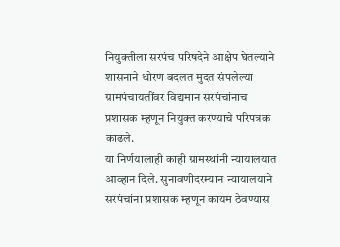नियुक्तीला सरपंच परिषदेने आक्षेप घेतल्याने शासनाने धोरण बदलत मुदत संपलेल्या ग्रामपंचायतींवर विद्यमान सरपंचांनाच प्रशासक म्हणून नियुक्त करण्याचे परिपत्रक काढले.
या निर्णयालाही काही ग्रामस्थांनी न्यायालयात आव्हान दिले. सुनावणीदरम्यान न्यायालयाने सरपंचांना प्रशासक म्हणून कायम ठेवण्यास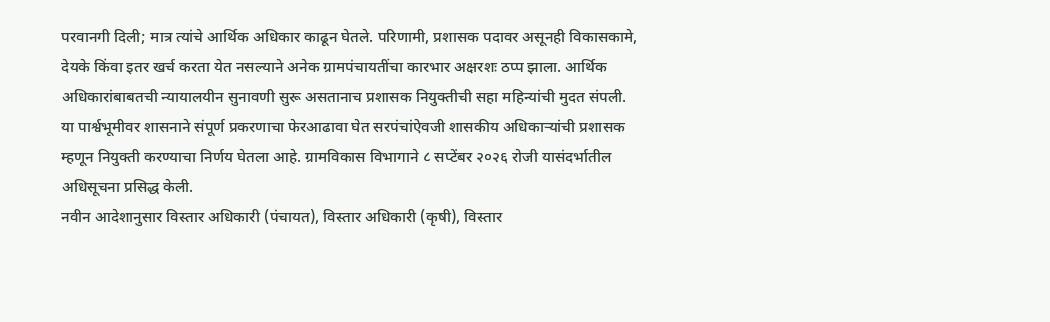परवानगी दिली; मात्र त्यांचे आर्थिक अधिकार काढून घेतले. परिणामी, प्रशासक पदावर असूनही विकासकामे, देयके किंवा इतर खर्च करता येत नसल्याने अनेक ग्रामपंचायतींचा कारभार अक्षरशः ठप्प झाला. आर्थिक अधिकारांबाबतची न्यायालयीन सुनावणी सुरू असतानाच प्रशासक नियुक्तीची सहा महिन्यांची मुदत संपली.
या पार्श्वभूमीवर शासनाने संपूर्ण प्रकरणाचा फेरआढावा घेत सरपंचांऐवजी शासकीय अधिकाऱ्यांची प्रशासक म्हणून नियुक्ती करण्याचा निर्णय घेतला आहे. ग्रामविकास विभागाने ८ सप्टेंबर २०२६ रोजी यासंदर्भातील अधिसूचना प्रसिद्ध केली.
नवीन आदेशानुसार विस्तार अधिकारी (पंचायत), विस्तार अधिकारी (कृषी), विस्तार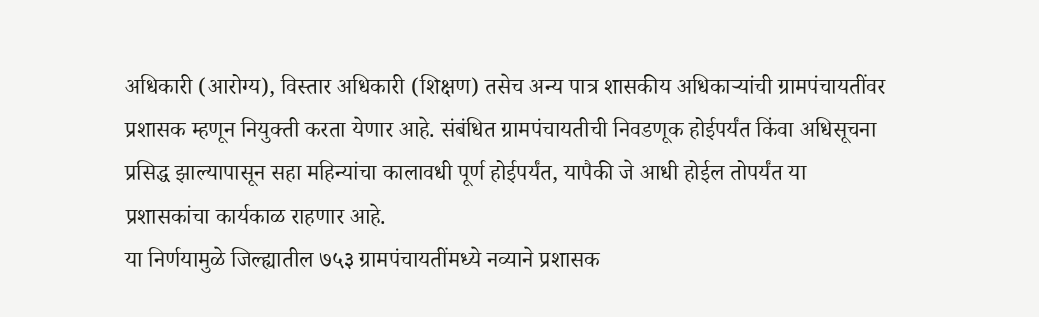अधिकारी (आरोग्य), विस्तार अधिकारी (शिक्षण) तसेच अन्य पात्र शासकीय अधिकाऱ्यांची ग्रामपंचायतींवर प्रशासक म्हणून नियुक्ती करता येणार आहे. संबंधित ग्रामपंचायतीची निवडणूक होईपर्यंत किंवा अधिसूचना प्रसिद्ध झाल्यापासून सहा महिन्यांचा कालावधी पूर्ण होईपर्यंत, यापैकी जे आधी होईल तोपर्यंत या प्रशासकांचा कार्यकाळ राहणार आहे.
या निर्णयामुळे जिल्ह्यातील ७५३ ग्रामपंचायतींमध्ये नव्याने प्रशासक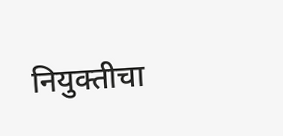नियुक्तीचा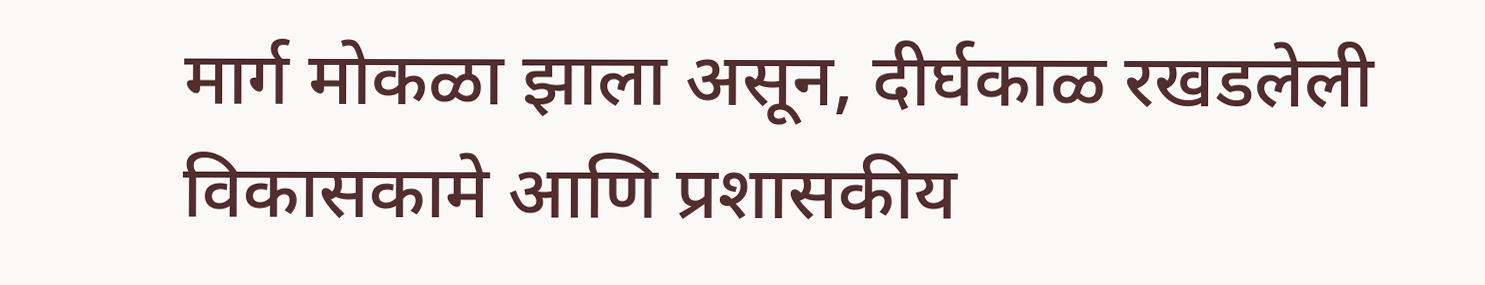मार्ग मोकळा झाला असून, दीर्घकाळ रखडलेली विकासकामे आणि प्रशासकीय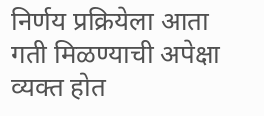निर्णय प्रक्रियेला आता गती मिळण्याची अपेक्षा व्यक्त होत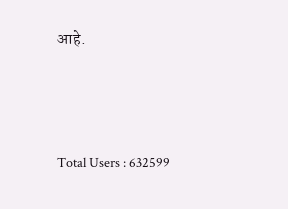आहे.




Total Users : 632599